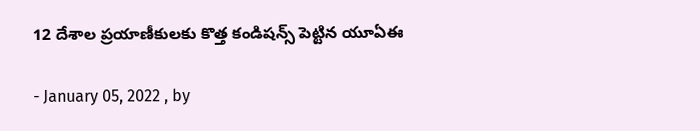12 దేశాల ప్రయాణీకులకు కొత్త కండిషన్స్ పెట్టిన యూఏఈ

- January 05, 2022 , by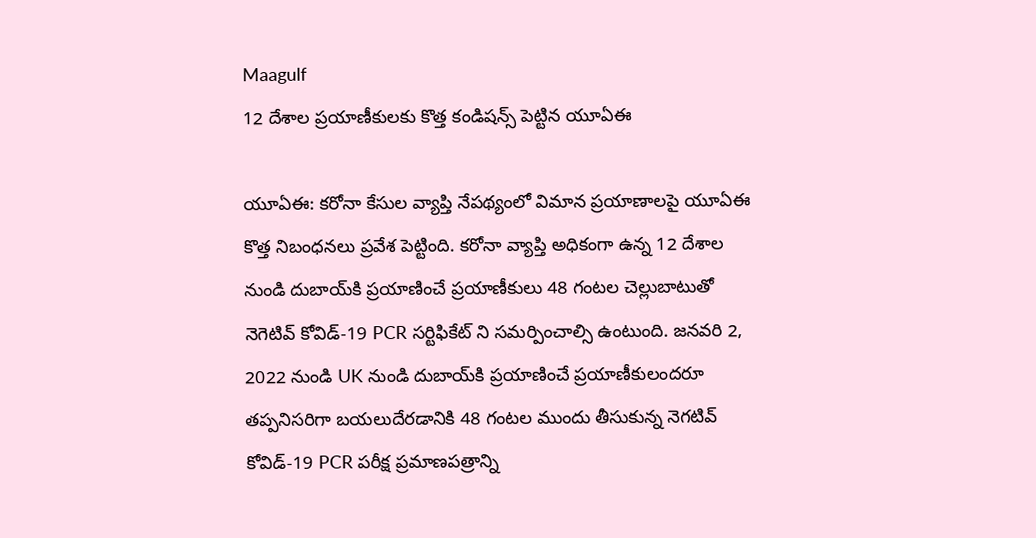Maagulf
12 దేశాల ప్రయాణీకులకు కొత్త కండిషన్స్ పెట్టిన యూఏఈ

యూఏఈ: కరోనా కేసుల వ్యాప్తి నేపథ్యంలో విమాన ప్రయాణాలపై యూఏఈ కొత్త నిబంధనలు ప్రవేశ పెట్టింది. కరోనా వ్యాప్తి అధికంగా ఉన్న 12 దేశాల నుండి దుబాయ్‌కి ప్రయాణించే ప్రయాణీకులు 48 గంటల చెల్లుబాటుతో నెగెటివ్ కోవిడ్-19 PCR సర్టిఫికేట్ ని సమర్పించాల్సి ఉంటుంది. జనవరి 2, 2022 నుండి UK నుండి దుబాయ్‌కి ప్రయాణించే ప్రయాణీకులందరూ తప్పనిసరిగా బయలుదేరడానికి 48 గంటల ముందు తీసుకున్న నెగటివ్ కోవిడ్-19 PCR పరీక్ష ప్రమాణపత్రాన్ని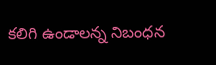కలిగి ఉండాలన్న నిబంధన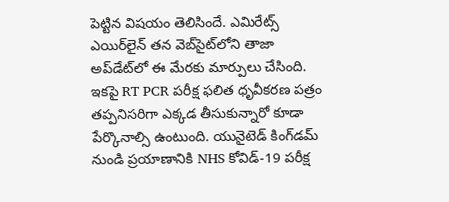పెట్టిన విషయం తెలిసిందే. ఎమిరేట్స్ ఎయిర్‌లైన్ తన వెబ్‌సైట్‌లోని తాజా అప్‌డేట్‌లో ఈ మేరకు మార్పులు చేసింది. ఇకపై RT PCR పరీక్ష ఫలిత ధృవీకరణ పత్రం తప్పనిసరిగా ఎక్కడ తీసుకున్నారో కూడా పేర్కొనాల్సి ఉంటుంది. యునైటెడ్ కింగ్‌డమ్ నుండి ప్రయాణానికి NHS కోవిడ్-19 పరీక్ష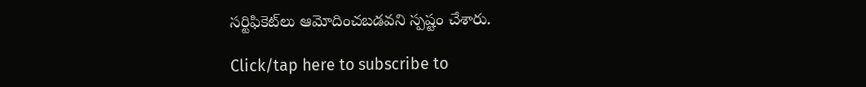సర్టిఫికెట్‌లు ఆమోదించబడవని స్పష్టం చేశారు.

Click/tap here to subscribe to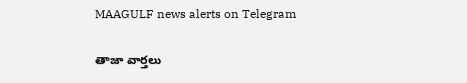MAAGULF news alerts on Telegram

తాజా వార్తలు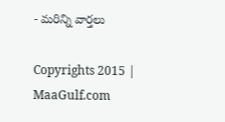- మరిన్ని వార్తలు

Copyrights 2015 | MaaGulf.com